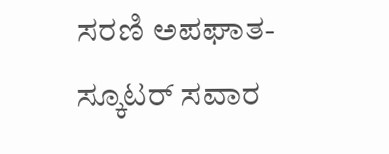ಸರಣಿ ಅಪಘಾತ- ಸ್ಕೂಟರ್ ಸವಾರ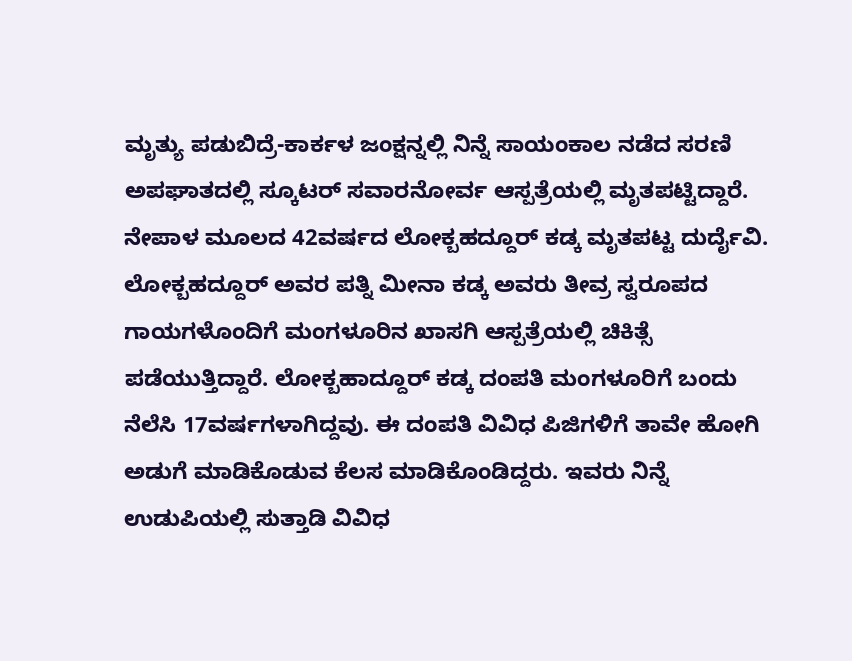ಮೃತ್ಯು ಪಡುಬಿದ್ರೆ-ಕಾರ್ಕಳ ಜಂಕ್ಷನ್ನಲ್ಲಿ ನಿನ್ನೆ ಸಾಯಂಕಾಲ ನಡೆದ ಸರಣಿ ಅಪಘಾತದಲ್ಲಿ ಸ್ಕೂಟರ್ ಸವಾರನೋರ್ವ ಆಸ್ಪತ್ರೆಯಲ್ಲಿ ಮೃತಪಟ್ಟಿದ್ದಾರೆ. ನೇಪಾಳ ಮೂಲದ 42ವರ್ಷದ ಲೋಕ್ಬಹದ್ದೂರ್ ಕಡ್ಕ ಮೃತಪಟ್ಟ ದುರ್ದೈವಿ. ಲೋಕ್ಬಹದ್ದೂರ್ ಅವರ ಪತ್ನಿ ಮೀನಾ ಕಡ್ಕ ಅವರು ತೀವ್ರ ಸ್ವರೂಪದ ಗಾಯಗಳೊಂದಿಗೆ ಮಂಗಳೂರಿನ ಖಾಸಗಿ ಆಸ್ಪತ್ರೆಯಲ್ಲಿ ಚಿಕಿತ್ಸೆ ಪಡೆಯುತ್ತಿದ್ದಾರೆ. ಲೋಕ್ಬಹಾದ್ದೂರ್ ಕಡ್ಕ ದಂಪತಿ ಮಂಗಳೂರಿಗೆ ಬಂದು ನೆಲೆಸಿ 17ವರ್ಷಗಳಾಗಿದ್ದವು. ಈ ದಂಪತಿ ವಿವಿಧ ಪಿಜಿಗಳಿಗೆ ತಾವೇ ಹೋಗಿ ಅಡುಗೆ ಮಾಡಿಕೊಡುವ ಕೆಲಸ ಮಾಡಿಕೊಂಡಿದ್ದರು. ಇವರು ನಿನ್ನೆ ಉಡುಪಿಯಲ್ಲಿ ಸುತ್ತಾಡಿ ವಿವಿಧ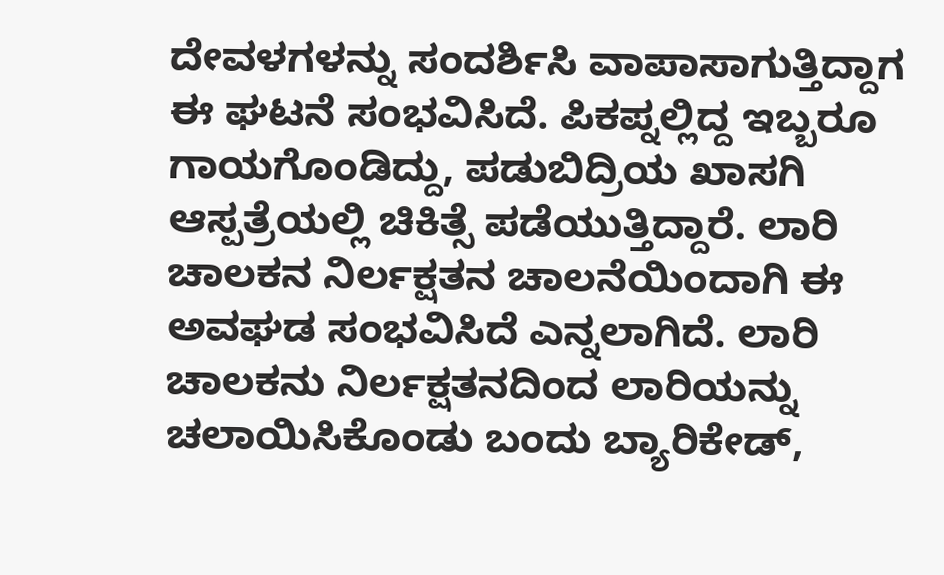ದೇವಳಗಳನ್ನು ಸಂದರ್ಶಿಸಿ ವಾಪಾಸಾಗುತ್ತಿದ್ದಾಗ ಈ ಘಟನೆ ಸಂಭವಿಸಿದೆ. ಪಿಕಪ್ನಲ್ಲಿದ್ದ ಇಬ್ಬರೂ ಗಾಯಗೊಂಡಿದ್ದು, ಪಡುಬಿದ್ರಿಯ ಖಾಸಗಿ ಆಸ್ಪತ್ರೆಯಲ್ಲಿ ಚಿಕಿತ್ಸೆ ಪಡೆಯುತ್ತಿದ್ದಾರೆ. ಲಾರಿ ಚಾಲಕನ ನಿರ್ಲಕ್ಷತನ ಚಾಲನೆಯಿಂದಾಗಿ ಈ ಅವಘಡ ಸಂಭವಿಸಿದೆ ಎನ್ನಲಾಗಿದೆ. ಲಾರಿ ಚಾಲಕನು ನಿರ್ಲಕ್ಷತನದಿಂದ ಲಾರಿಯನ್ನು ಚಲಾಯಿಸಿಕೊಂಡು ಬಂದು ಬ್ಯಾರಿಕೇಡ್,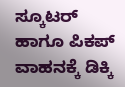ಸ್ಕೂಟರ್ ಹಾಗೂ ಪಿಕಪ್ ವಾಹನಕ್ಕೆ ಡಿಕ್ಕಿ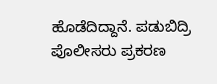ಹೊಡೆದಿದ್ದಾನೆ. ಪಡುಬಿದ್ರಿ ಪೊಲೀಸರು ಪ್ರಕರಣ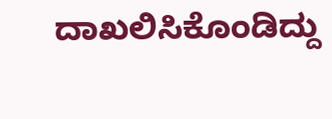ದಾಖಲಿಸಿಕೊಂಡಿದ್ದು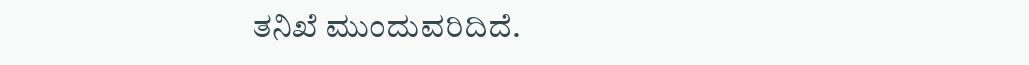ತನಿಖೆ ಮುಂದುವರಿದಿದೆ.